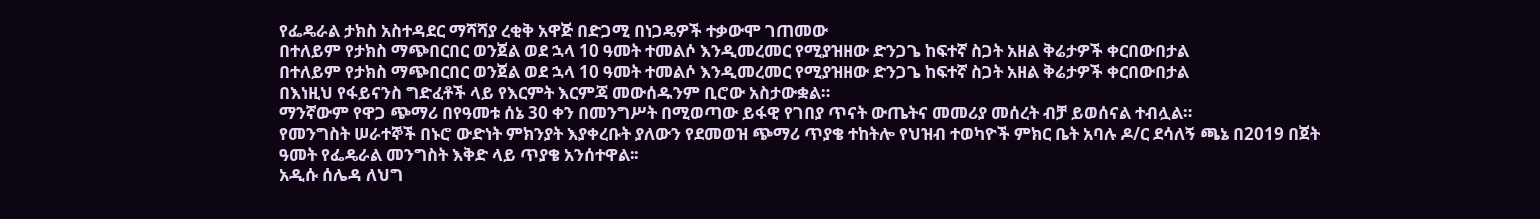የፌዴራል ታክስ አስተዳደር ማሻሻያ ረቂቅ አዋጅ በድጋሚ በነጋዴዎች ተቃውሞ ገጠመው
በተለይም የታክስ ማጭበርበር ወንጀል ወደ ኋላ 10 ዓመት ተመልሶ እንዲመረመር የሚያዝዘው ድንጋጌ ከፍተኛ ስጋት አዘል ቅሬታዎች ቀርበውበታል
በተለይም የታክስ ማጭበርበር ወንጀል ወደ ኋላ 10 ዓመት ተመልሶ እንዲመረመር የሚያዝዘው ድንጋጌ ከፍተኛ ስጋት አዘል ቅሬታዎች ቀርበውበታል
በእነዚህ የፋይናንስ ግድፈቶች ላይ የእርምት እርምጃ መውሰዱንም ቢሮው አስታውቋል።
ማንኛውም የዋጋ ጭማሪ በየዓመቱ ሰኔ 30 ቀን በመንግሥት በሚወጣው ይፋዊ የገበያ ጥናት ውጤትና መመሪያ መሰረት ብቻ ይወሰናል ተብሏል።
የመንግስት ሠራተኞች በኑሮ ውድነት ምክንያት እያቀረቡት ያለውን የደመወዝ ጭማሪ ጥያቄ ተከትሎ የህዝብ ተወካዮች ምክር ቤት አባሉ ዶ/ር ደሳለኝ ጫኔ በ2019 በጀት ዓመት የፌዴራል መንግስት እቅድ ላይ ጥያቄ አንሰተዋል፡፡
አዲሱ ሰሌዳ ለህግ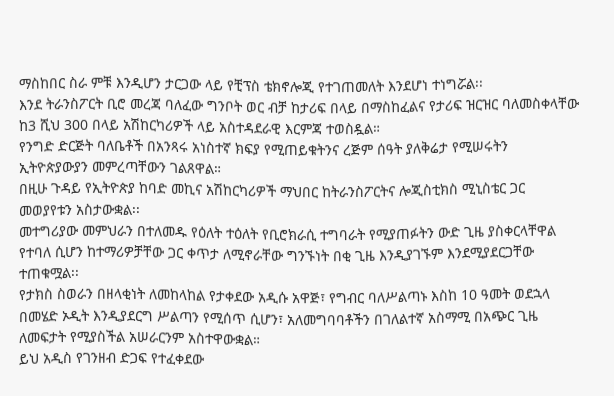ማስከበር ስራ ምቹ እንዲሆን ታርጋው ላይ የቺፕስ ቴክኖሎጂ የተገጠመለት እንደሆነ ተነግሯል፡፡
እንደ ትራንስፖርት ቢሮ መረጃ ባለፈው ግንቦት ወር ብቻ ከታሪፍ በላይ በማስከፈልና የታሪፍ ዝርዝር ባለመስቀላቸው ከ3 ሺህ 300 በላይ አሽከርካሪዎች ላይ አስተዳደራዊ እርምጃ ተወስዷል።
የንግድ ድርጅት ባለቤቶች በአንጻሩ አነስተኛ ክፍያ የሚጠይቁትንና ረጅም ሰዓት ያለቅሬታ የሚሠሩትን ኢትዮጵያውያን መምረጣቸውን ገልጸዋል።
በዚሁ ጉዳይ የኢትዮጵያ ከባድ መኪና አሽከርካሪዎች ማህበር ከትራንስፖርትና ሎጂስቲክስ ሚኒስቴር ጋር መወያየቱን አስታውቋል፡፡
መተግሪያው መምህራን በተለመዱ የዕለት ተዕለት የቢሮክራሲ ተግባራት የሚያጠፉትን ውድ ጊዜ ያስቀርላቸዋል የተባለ ሲሆን ከተማሪዎቻቸው ጋር ቀጥታ ለሚኖራቸው ግንኙነት በቂ ጊዜ እንዲያገኙም እንደሚያደርጋቸው ተጠቁሟል፡፡
የታክስ ስወራን በዘላቂነት ለመከላከል የታቀደው አዲሱ አዋጅ፣ የግብር ባለሥልጣኑ እስከ 10 ዓመት ወደኋላ በመሄድ ኦዲት እንዲያደርግ ሥልጣን የሚሰጥ ሲሆን፣ አለመግባባቶችን በገለልተኛ አስማሚ በአጭር ጊዜ ለመፍታት የሚያስችል አሠራርንም አስተዋውቋል።
ይህ አዲስ የገንዘብ ድጋፍ የተፈቀደው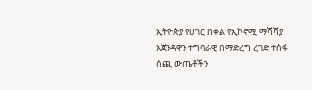ኢትዮጵያ የሀገር በቀል የኢኮኖሚ ማሻሻያ አጀንዳዋን ተግባራዊ በማድረግ ረገድ ተስፋ ሰጪ ውጤቶችን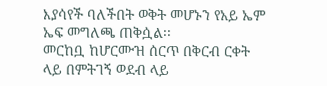እያሳየች ባለችበት ወቅት መሆኑን የአይ ኤም ኤፍ መግለጫ ጠቅሷል፡፡
መርከቧ ከሆርሙዝ ሰርጥ በቅርብ ርቀት ላይ በምትገኝ ወደብ ላይ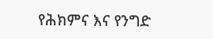የሕክምና እና የንግድ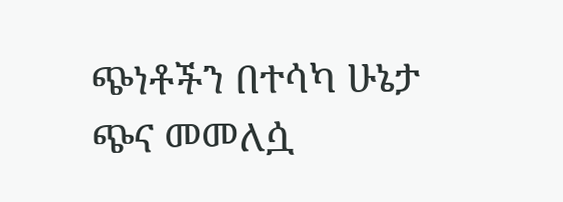ጭነቶችን በተሳካ ሁኔታ ጭና መመለሷ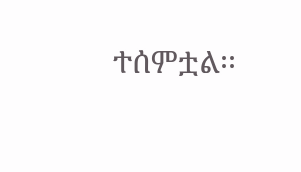ተሰምቷል፡፡